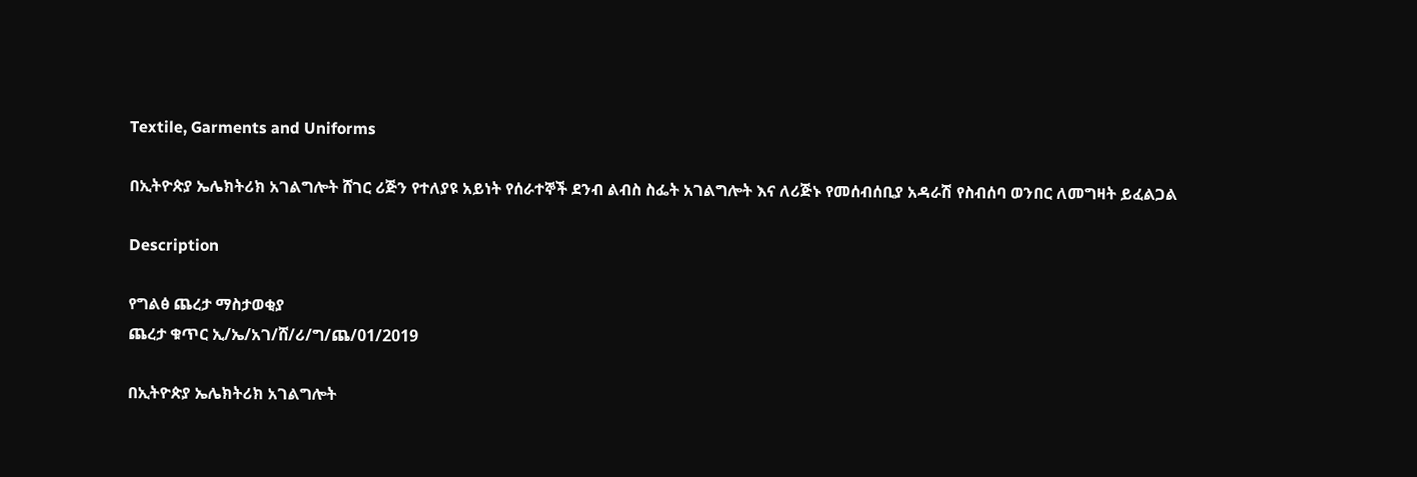Textile, Garments and Uniforms

በኢትዮጵያ ኤሌክትሪክ አገልግሎት ሸገር ሪጅን የተለያዩ አይነት የሰራተኞች ደንብ ልብስ ስፌት አገልግሎት እና ለሪጅኑ የመሰብሰቢያ አዳራሽ የስብሰባ ወንበር ለመግዛት ይፈልጋል

Description

የግልፅ ጨረታ ማስታወቂያ
ጨረታ ቁጥር ኢ/ኤ/አገ/ሸ/ሪ/ግ/ጨ/01/2019

በኢትዮጵያ ኤሌክትሪክ አገልግሎት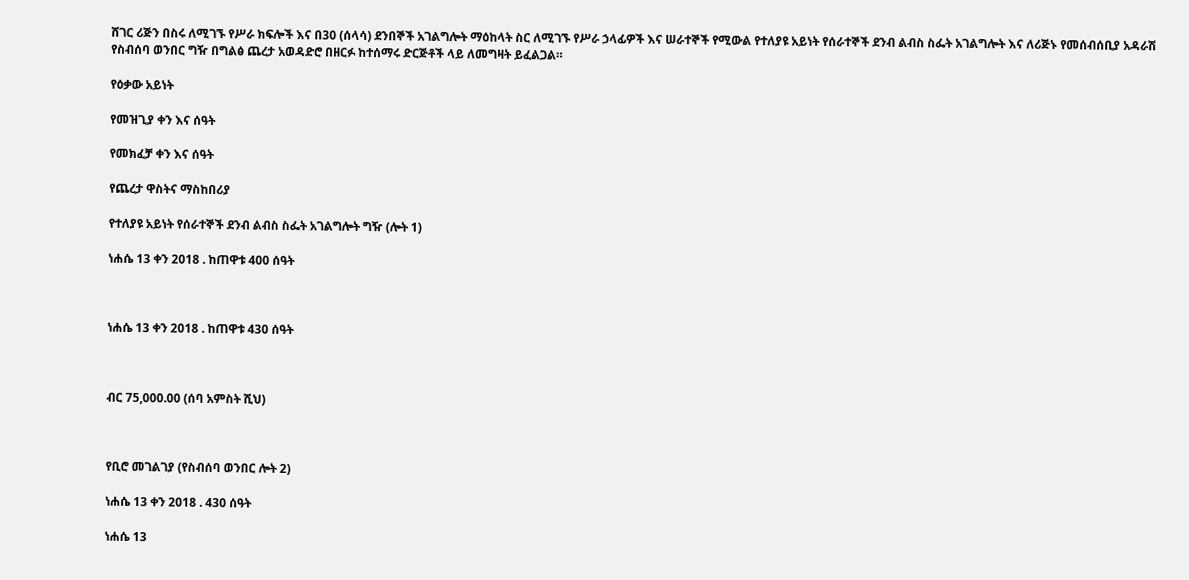ሸገር ሪጅን በስሩ ለሚገኙ የሥራ ክፍሎች እና በ30 (ሰላሳ) ደንበኞች አገልግሎት ማዕከላት ስር ለሚገኙ የሥራ ኃላፊዎች እና ሠራተኞች የሚውል የተለያዩ አይነት የሰራተኞች ደንብ ልብስ ስፌት አገልግሎት እና ለሪጅኑ የመሰብሰቢያ አዳራሽ የስብሰባ ወንበር ግዥ በግልፅ ጨረታ አወዳድሮ በዘርፉ ከተሰማሩ ድርጅቶች ላይ ለመግዛት ይፈልጋል።

የዕቃው አይነት

የመዝጊያ ቀን እና ሰዓት

የመክፈቻ ቀን እና ሰዓት

የጨረታ ዋስትና ማስከበሪያ

የተለያዩ አይነት የሰራተኞች ደንብ ልብስ ስፌት አገልግሎት ግዥ (ሎት 1)

ነሐሴ 13 ቀን 2018 . ከጠዋቱ 400 ሰዓት



ነሐሴ 13 ቀን 2018 . ከጠዋቱ 430 ሰዓት



ብር 75,000.00 (ሰባ አምስት ሺህ)



የቢሮ መገልገያ (የስብሰባ ወንበር ሎት 2)

ነሐሴ 13 ቀን 2018 . 430 ሰዓት

ነሐሴ 13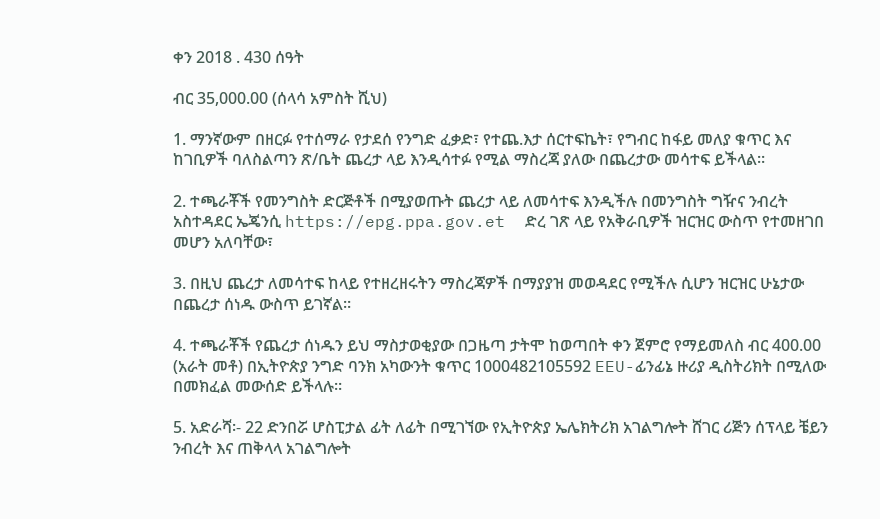ቀን 2018 . 430 ሰዓት

ብር 35,000.00 (ሰላሳ አምስት ሺህ)

1. ማንኛውም በዘርፉ የተሰማራ የታደሰ የንግድ ፈቃድ፣ የተጨ.እታ ሰርተፍኬት፣ የግብር ከፋይ መለያ ቁጥር እና ከገቢዎች ባለስልጣን ጽ/ቤት ጨረታ ላይ እንዲሳተፉ የሚል ማስረጃ ያለው በጨረታው መሳተፍ ይችላል።

2. ተጫራቾች የመንግስት ድርጅቶች በሚያወጡት ጨረታ ላይ ለመሳተፍ እንዲችሉ በመንግስት ግዥና ንብረት አስተዳደር ኤጄንሲ https://epg.ppa.gov.et  ድረ ገጽ ላይ የአቅራቢዎች ዝርዝር ውስጥ የተመዘገበ መሆን አለባቸው፣

3. በዚህ ጨረታ ለመሳተፍ ከላይ የተዘረዘሩትን ማስረጃዎች በማያያዝ መወዳደር የሚችሉ ሲሆን ዝርዝር ሁኔታው በጨረታ ሰነዱ ውስጥ ይገኛል።

4. ተጫራቾች የጨረታ ሰነዱን ይህ ማስታወቂያው በጋዜጣ ታትሞ ከወጣበት ቀን ጀምሮ የማይመለስ ብር 400.00 (አራት መቶ) በኢትዮጵያ ንግድ ባንክ አካውንት ቁጥር 1000482105592 EEU-ፊንፊኔ ዙሪያ ዲስትሪክት በሚለው በመክፈል መውሰድ ይችላሉ።

5. አድራሻ፡- 22 ድንበሯ ሆስፒታል ፊት ለፊት በሚገኘው የኢትዮጵያ ኤሌክትሪክ አገልግሎት ሸገር ሪጅን ሰፕላይ ቼይን ንብረት እና ጠቅላላ አገልግሎት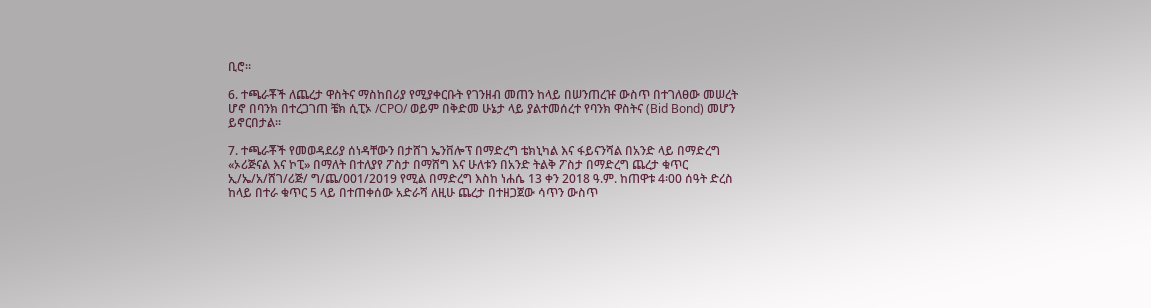ቢሮ።

6. ተጫራቾች ለጨረታ ዋስትና ማስከበሪያ የሚያቀርቡት የገንዘብ መጠን ከላይ በሠንጠረዡ ውስጥ በተገለፀው መሠረት ሆኖ በባንክ በተረጋገጠ ቼክ ሲፒኦ /CPO/ ወይም በቅድመ ሁኔታ ላይ ያልተመሰረተ የባንክ ዋስትና (Bid Bond) መሆን ይኖርበታል።

7. ተጫራቾች የመወዳደሪያ ሰነዳቸውን በታሸገ ኤንቨሎፕ በማድረግ ቴክኒካል እና ፋይናንሻል በአንድ ላይ በማድረግ «ኦሪጅናል እና ኮፒ» በማለት በተለያየ ፖስታ በማሸግ እና ሁለቱን በአንድ ትልቅ ፖስታ በማድረግ ጨረታ ቁጥር ኢ/ኤ/አ/ሸገ/ሪጅ/ ግ/ጨ/001/2019 የሚል በማድረግ እስከ ነሐሴ 13 ቀን 2018 ዓ.ም. ከጠዋቱ 4፡00 ሰዓት ድረስ ከላይ በተራ ቁጥር 5 ላይ በተጠቀሰው አድራሻ ለዚሁ ጨረታ በተዘጋጀው ሳጥን ውስጥ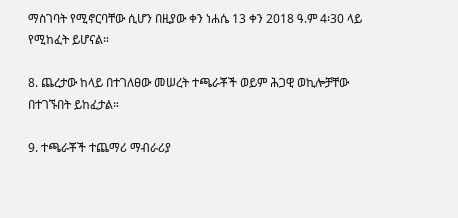ማስገባት የሚኖርባቸው ሲሆን በዚያው ቀን ነሐሴ 13 ቀን 2018 ዓ.ም 4፡30 ላይ የሚከፈት ይሆናል።

8. ጨረታው ከላይ በተገለፀው መሠረት ተጫራቾች ወይም ሕጋዊ ወኪሎቻቸው በተገኙበት ይከፈታል።

9. ተጫራቾች ተጨማሪ ማብራሪያ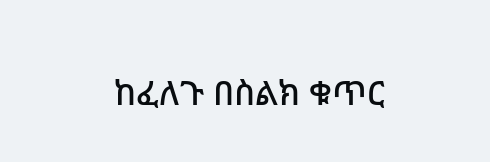ከፈለጉ በስልክ ቁጥር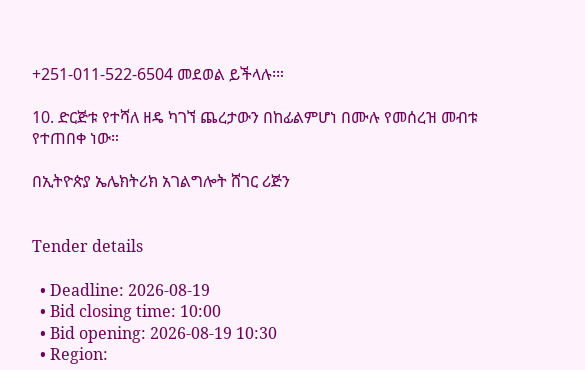+251-011-522-6504 መደወል ይችላሉ፡።

10. ድርጅቱ የተሻለ ዘዴ ካገኘ ጨረታውን በከፊልምሆነ በሙሉ የመሰረዝ መብቱ የተጠበቀ ነው።

በኢትዮጵያ ኤሌክትሪክ አገልግሎት ሸገር ሪጅን


Tender details

  • Deadline: 2026-08-19
  • Bid closing time: 10:00
  • Bid opening: 2026-08-19 10:30
  • Region: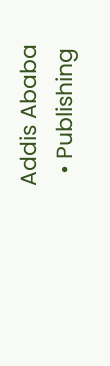Addis Ababa
  • Publishing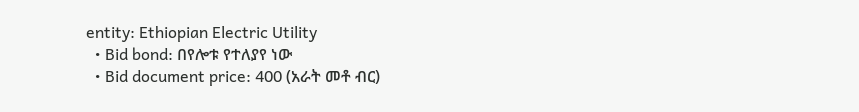entity: Ethiopian Electric Utility
  • Bid bond: በየሎቱ የተለያየ ነው
  • Bid document price: 400 (አራት መቶ ብር)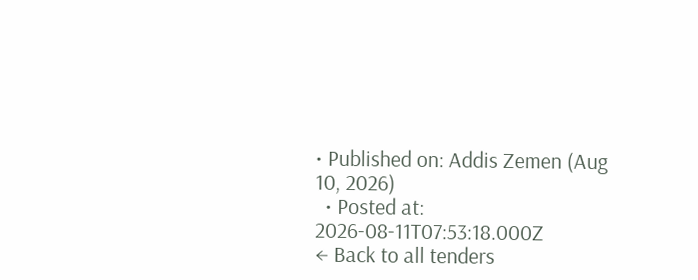• Published on: Addis Zemen (Aug 10, 2026)
  • Posted at: 2026-08-11T07:53:18.000Z
← Back to all tenders